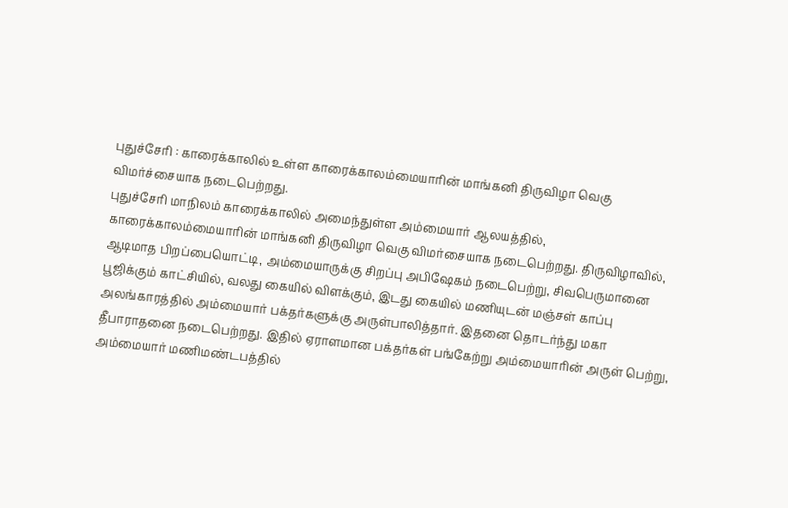புதுச்சேரி : காரைக்காலில் உள்ள காரைக்காலம்மையாரின் மாங்கனி திருவிழா வெகு விமர்ச்சையாக நடைபெற்றது.
புதுச்சேரி மாநிலம் காரைக்காலில் அமைந்துள்ள அம்மையார் ஆலயத்தில், காரைக்காலம்மையாரின் மாங்கனி திருவிழா வெகு விமர்சையாக நடைபெற்றது. திருவிழாவில், ஆடிமாத பிறப்பையொட்டி, அம்மையாருக்கு சிறப்பு அபிஷேகம் நடைபெற்று, சிவபெருமானை பூஜிக்கும் காட்சியில், வலது கையில் விளக்கும், இடது கையில் மணியுடன் மஞ்சள் காப்பு அலங்காரத்தில் அம்மையார் பக்தர்களுக்கு அருள்பாலித்தார். இதனை தொடர்ந்து மகா தீபாராதனை நடைபெற்றது. இதில் ஏராளமான பக்தர்கள் பங்கேற்று அம்மையாரின் அருள் பெற்று, அம்மையார் மணிமண்டபத்தில்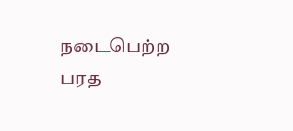நடைபெற்ற பரத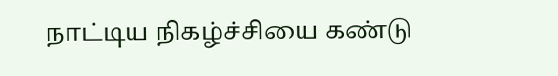நாட்டிய நிகழ்ச்சியை கண்டு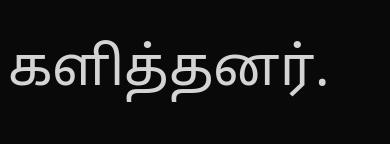களித்தனர்.